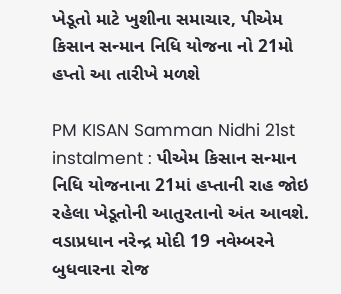ખેડૂતો માટે ખુશીના સમાચાર, પીએમ કિસાન સન્માન નિધિ યોજના નો 21મો હપ્તો આ તારીખે મળશે

PM KISAN Samman Nidhi 21st instalment : પીએમ કિસાન સન્માન નિધિ યોજનાના 21માં હપ્તાની રાહ જોઇ રહેલા ખેડૂતોની આતુરતાનો અંત આવશે. વડાપ્રધાન નરેન્દ્ર મોદી 19 નવેમ્બરને બુધવારના રોજ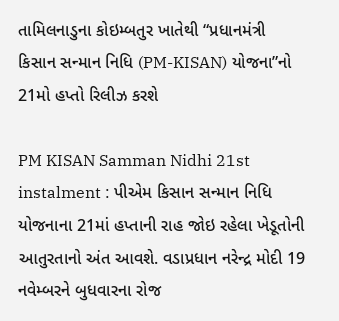તામિલનાડુના કોઇમ્બતુર ખાતેથી “પ્રધાનમંત્રી કિસાન સન્માન નિધિ (PM-KISAN) યોજના”નો 21મો હપ્તો રિલીઝ કરશે

PM KISAN Samman Nidhi 21st instalment : પીએમ કિસાન સન્માન નિધિ યોજનાના 21માં હપ્તાની રાહ જોઇ રહેલા ખેડૂતોની આતુરતાનો અંત આવશે. વડાપ્રધાન નરેન્દ્ર મોદી 19 નવેમ્બરને બુધવારના રોજ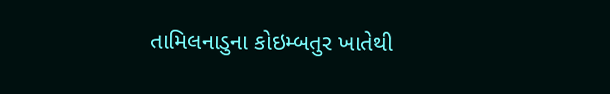તામિલનાડુના કોઇમ્બતુર ખાતેથી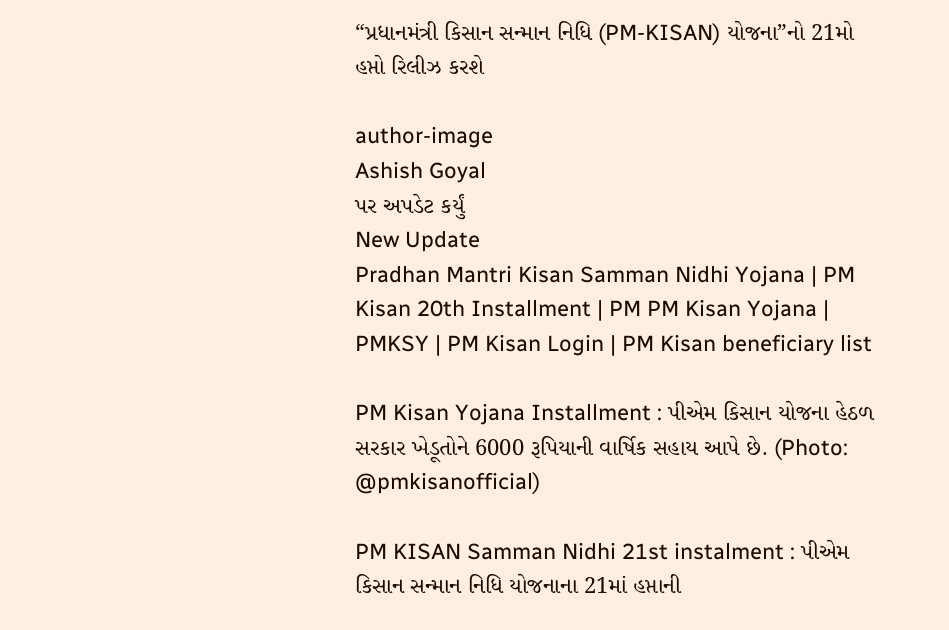“પ્રધાનમંત્રી કિસાન સન્માન નિધિ (PM-KISAN) યોજના”નો 21મો હપ્તો રિલીઝ કરશે

author-image
Ashish Goyal
પર અપડેટ કર્યું
New Update
Pradhan Mantri Kisan Samman Nidhi Yojana | PM Kisan 20th Installment | PM PM Kisan Yojana | PMKSY | PM Kisan Login | PM Kisan beneficiary list

PM Kisan Yojana Installment : પીએમ કિસાન યોજના હેઠળ સરકાર ખેડૂતોને 6000 રૂપિયાની વાર્ષિક સહાય આપે છે. (Photo: @pmkisanofficial)

PM KISAN Samman Nidhi 21st instalment : પીએમ કિસાન સન્માન નિધિ યોજનાના 21માં હપ્તાની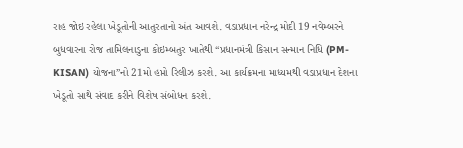રાહ જોઇ રહેલા ખેડૂતોની આતુરતાનો અંત આવશે. વડાપ્રધાન નરેન્દ્ર મોદી 19 નવેમ્બરને બુધવારના રોજ તામિલનાડુના કોઇમ્બતુર ખાતેથી “પ્રધાનમંત્રી કિસાન સન્માન નિધિ (PM-KISAN) યોજના”નો 21મો હપ્તો રિલીઝ કરશે. આ કાર્યક્રમના માધ્યમથી વડાપ્રધાન દેશના ખેડૂતો સાથે સંવાદ કરીને વિશેષ સંબોધન કરશે.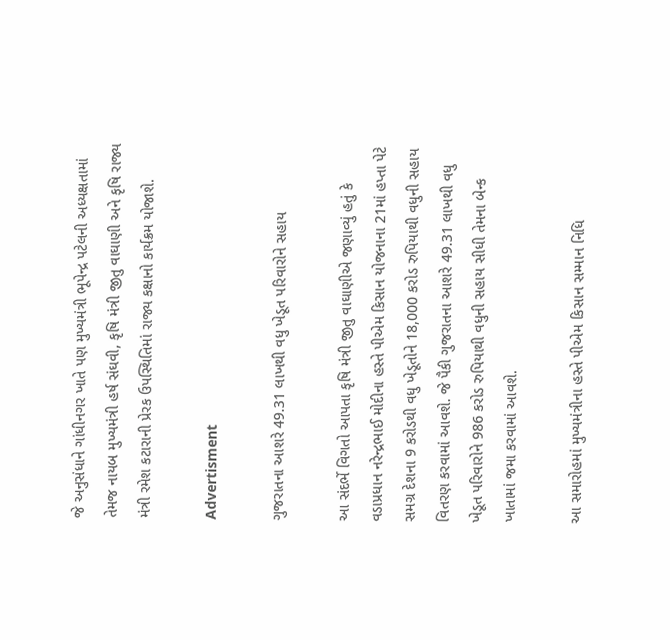જે અનુસંધાને ગાંધીનગર ખાતે પણ મુખ્યમંત્રી ભૂપેન્દ્ર પટેલની અધ્યક્ષતામાં તેમજ નાયબ મુખ્યમંત્રી હર્ષ સંઘવી, કૃષિ મંત્રી જીતુ વાઘાણી અને કૃષિ રાજ્ય મંત્રી રમેશ કટારાની પ્રેરક ઉપસ્થિતિમાં રાજ્ય કક્ષાનો કાર્યક્રમ યોજાશે.

Advertisment

ગુજરાતના આશરે 49.31 લાખથી વધુ ખેડૂત પરિવારોને સહાય

આ સંદર્ભે વિગતો આપતા કૃષિ મંત્રી જીતુ વાઘાણીએ જણાવ્યું હતું કે વડાપ્રધાન નરેન્દ્રભાઈ મોદીના હસ્તે પીએમ કિસાન યોજનાના 21માં હપ્તા પેટે સમગ્ર દેશના 9 કરોડથી વધુ ખેડૂતોને 18,000 કરોડ રુપિયાથી વધુની સહાય વિતરણ કરવામાં આવશે. જે પૈકી ગુજરાતના આશરે 49.31 લાખથી વધુ ખેડૂત પરિવારોને 986 કરોડ રુપિયાથી વધુની સહાય સીધી તેમના બેન્ક ખાતામાં જમા કરવામાં આવશે.

આ સમારોહમાં મુખ્યમંત્રીના હસ્તે પીએમ કિસાન સમ્માન નિધિ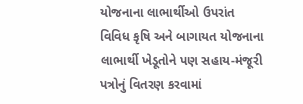યોજનાના લાભાર્થીઓ ઉપરાંત વિવિધ કૃષિ અને બાગાયત યોજનાના લાભાર્થી ખેડૂતોને પણ સહાય-મંજૂરી પત્રોનું વિતરણ કરવામાં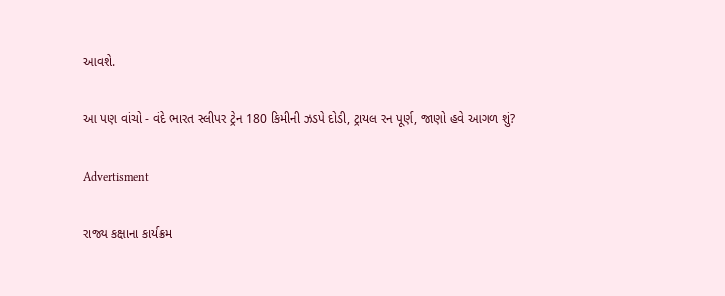આવશે.

આ પણ વાંચો - વંદે ભારત સ્લીપર ટ્રેન 180 કિમીની ઝડપે દોડી, ટ્રાયલ રન પૂર્ણ, જાણો હવે આગળ શું?

Advertisment

રાજ્ય કક્ષાના કાર્યક્રમ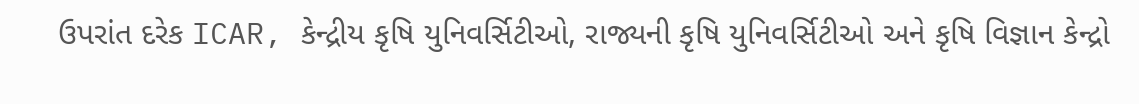ઉપરાંત દરેક ICAR, કેન્દ્રીય કૃષિ યુનિવર્સિટીઓ, રાજ્યની કૃષિ યુનિવર્સિટીઓ અને કૃષિ વિજ્ઞાન કેન્દ્રો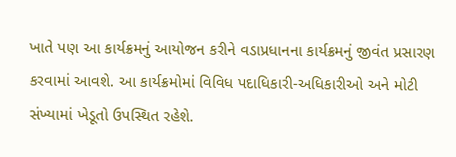ખાતે પણ આ કાર્યક્રમનું આયોજન કરીને વડાપ્રધાનના કાર્યક્રમનું જીવંત પ્રસારણ કરવામાં આવશે. આ કાર્યક્રમોમાં વિવિધ પદાધિકારી-અધિકારીઓ અને મોટી સંખ્યામાં ખેડૂતો ઉપસ્થિત રહેશે.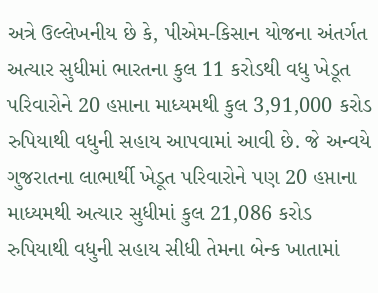અત્રે ઉલ્લેખનીય છે કે, પીએમ-કિસાન યોજના અંતર્ગત અત્યાર સુધીમાં ભારતના કુલ 11 કરોડથી વધુ ખેડૂત પરિવારોને 20 હપ્તાના માધ્યમથી કુલ 3,91,000 કરોડ રુપિયાથી વધુની સહાય આપવામાં આવી છે. જે અન્વયે ગુજરાતના લાભાર્થી ખેડૂત પરિવારોને પણ 20 હપ્તાના માધ્યમથી અત્યાર સુધીમાં કુલ 21,086 કરોડ રુપિયાથી વધુની સહાય સીધી તેમના બેન્ક ખાતામાં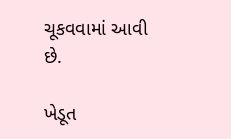ચૂકવવામાં આવી છે.

ખેડૂત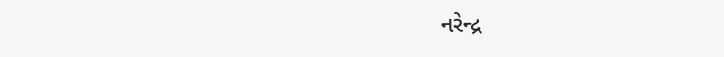નરેન્દ્ર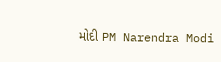મોદી PM Narendra Modi